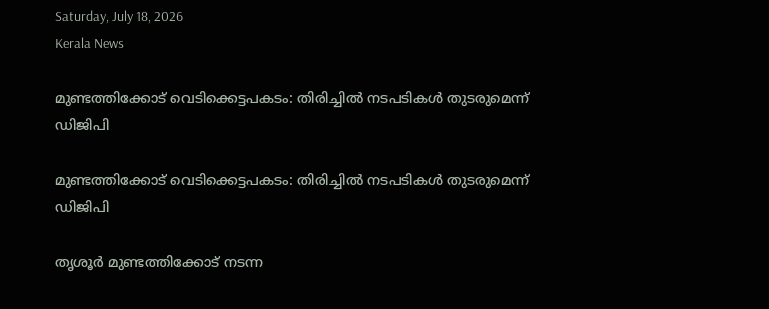Saturday, July 18, 2026
Kerala News

മുണ്ടത്തിക്കോട് വെടിക്കെട്ടപകടം: തിരിച്ചില്‍ നടപടികള്‍ തുടരുമെന്ന് ഡിജിപി

മുണ്ടത്തിക്കോട് വെടിക്കെട്ടപകടം: തിരിച്ചില്‍ നടപടികള്‍ തുടരുമെന്ന് ഡിജിപി

തൃശൂര്‍ മുണ്ടത്തിക്കോട് നടന്ന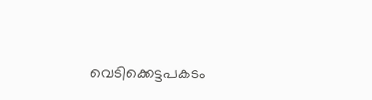വെടിക്കെട്ടപകടം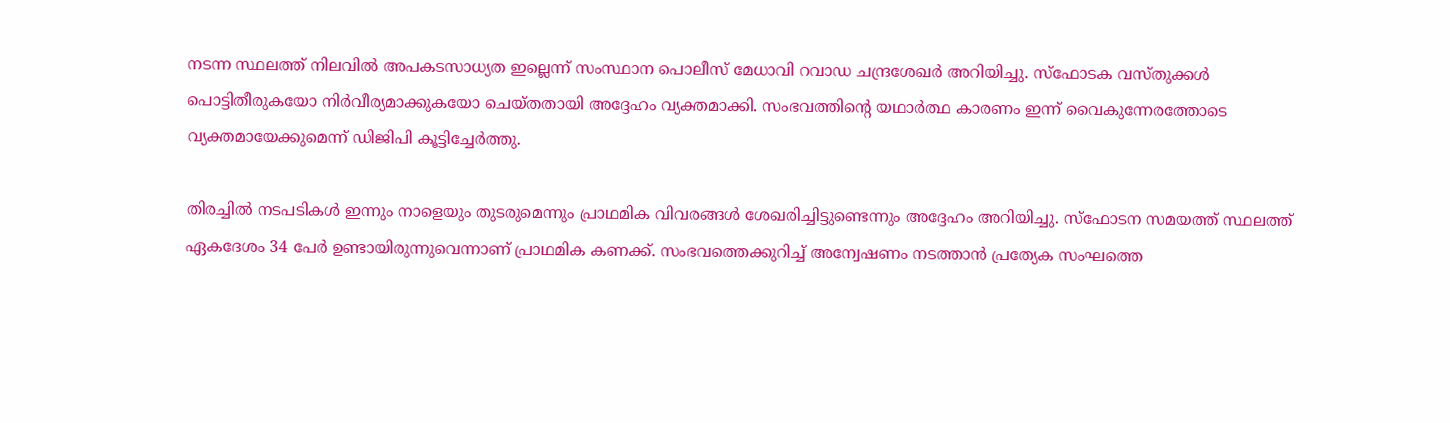നടന്ന സ്ഥലത്ത് നിലവില്‍ അപകടസാധ്യത ഇല്ലെന്ന് സംസ്ഥാന പൊലീസ് മേധാവി റവാഡ ചന്ദ്രശേഖര്‍ അറിയിച്ചു. സ്‌ഫോടക വസ്തുക്കള്‍ പൊട്ടിതീരുകയോ നിര്‍വീര്യമാക്കുകയോ ചെയ്തതായി അദ്ദേഹം വ്യക്തമാക്കി. സംഭവത്തിന്റെ യഥാര്‍ത്ഥ കാരണം ഇന്ന് വൈകുന്നേരത്തോടെ വ്യക്തമായേക്കുമെന്ന് ഡിജിപി കൂട്ടിച്ചേര്‍ത്തു.

തിരച്ചില്‍ നടപടികള്‍ ഇന്നും നാളെയും തുടരുമെന്നും പ്രാഥമിക വിവരങ്ങള്‍ ശേഖരിച്ചിട്ടുണ്ടെന്നും അദ്ദേഹം അറിയിച്ചു. സ്‌ഫോടന സമയത്ത് സ്ഥലത്ത് ഏകദേശം 34 പേര്‍ ഉണ്ടായിരുന്നുവെന്നാണ് പ്രാഥമിക കണക്ക്. സംഭവത്തെക്കുറിച്ച് അന്വേഷണം നടത്താന്‍ പ്രത്യേക സംഘത്തെ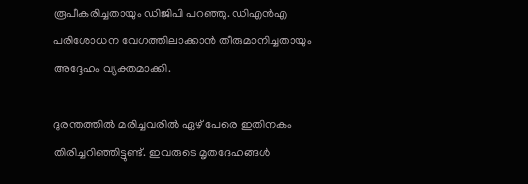രൂപീകരിച്ചതായും ഡിജിപി പറഞ്ഞു. ഡിഎന്‍എ പരിശോധന വേഗത്തിലാക്കാന്‍ തീരുമാനിച്ചതായും അദ്ദേഹം വ്യക്തമാക്കി.

ദുരന്തത്തില്‍ മരിച്ചവരില്‍ ഏഴ് പേരെ ഇതിനകം തിരിച്ചറിഞ്ഞിട്ടുണ്ട്. ഇവരുടെ മൃതദേഹങ്ങള്‍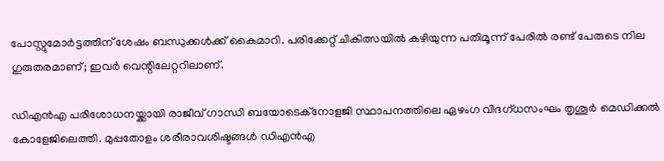പോസ്റ്റുമോര്‍ട്ടത്തിന് ശേഷം ബന്ധുക്കള്‍ക്ക് കൈമാറി. പരിക്കേറ്റ് ചികിത്സയില്‍ കഴിയുന്ന പതിമൂന്ന് പേരില്‍ രണ്ട് പേരുടെ നില ഗുരുതരമാണ്; ഇവര്‍ വെന്റിലേറ്ററിലാണ്.

ഡിഎന്‍എ പരിശോധനയ്ക്കായി രാജീവ് ഗാന്ധി ബയോടെക്‌നോളജി സ്ഥാപനത്തിലെ ഏഴംഗ വിദഗ്ധസംഘം തൃശൂര്‍ മെഡിക്കല്‍ കോളേജിലെത്തി. മുപ്പതോളം ശരീരാവശിഷ്ടങ്ങള്‍ ഡിഎന്‍എ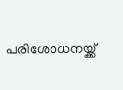പരിശോധനയ്ക്ക്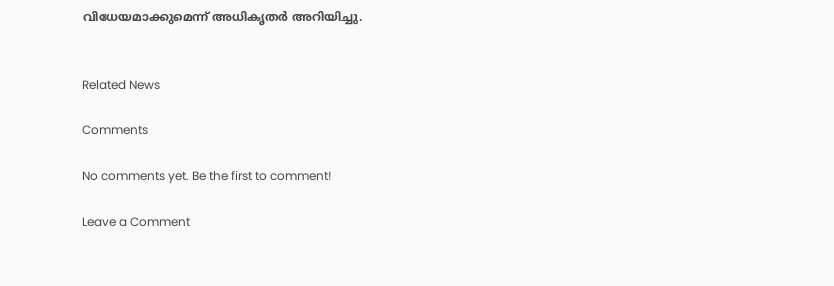വിധേയമാക്കുമെന്ന് അധികൃതര്‍ അറിയിച്ചു.


Related News

Comments

No comments yet. Be the first to comment!

Leave a Comment